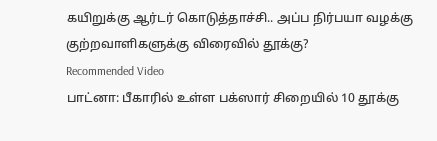கயிறுக்கு ஆர்டர் கொடுத்தாச்சி.. அப்ப நிர்பயா வழக்கு குற்றவாளிகளுக்கு விரைவில் தூக்கு?
Recommended Video
பாட்னா: பீகாரில் உள்ள பக்ஸார் சிறையில் 10 தூக்கு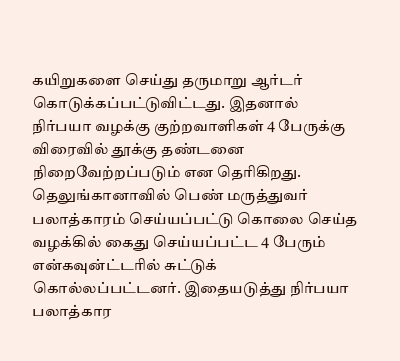கயிறுகளை செய்து தருமாறு ஆர்டர் கொடுக்கப்பட்டுவிட்டது. இதனால் நிர்பயா வழக்கு குற்றவாளிகள் 4 பேருக்கு விரைவில் தூக்கு தண்டனை நிறைவேற்றப்படும் என தெரிகிறது.
தெலுங்கானாவில் பெண் மருத்துவர் பலாத்காரம் செய்யப்பட்டு கொலை செய்த வழக்கில் கைது செய்யப்பட்ட 4 பேரும் என்கவுன்ட்டரில் சுட்டுக் கொல்லப்பட்டனர். இதையடுத்து நிர்பயா பலாத்கார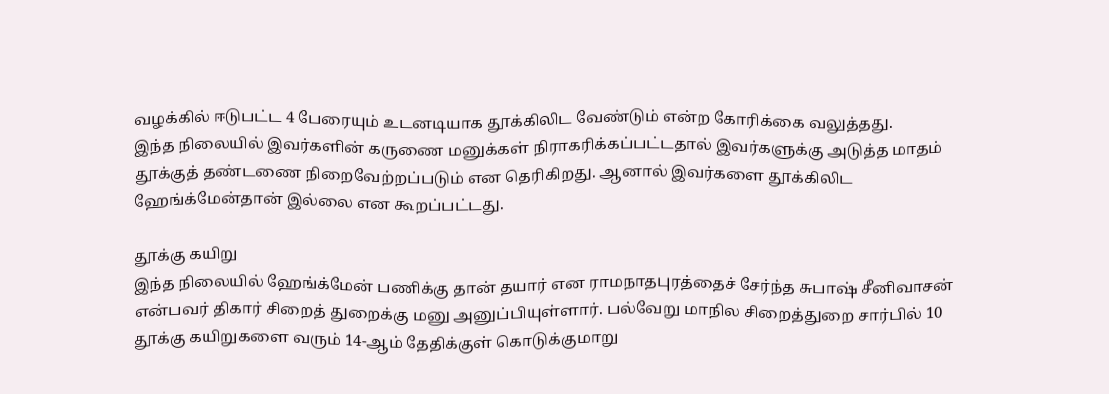வழக்கில் ஈடுபட்ட 4 பேரையும் உடனடியாக தூக்கிலிட வேண்டும் என்ற கோரிக்கை வலுத்தது.
இந்த நிலையில் இவர்களின் கருணை மனுக்கள் நிராகரிக்கப்பட்டதால் இவர்களுக்கு அடுத்த மாதம் தூக்குத் தண்டணை நிறைவேற்றப்படும் என தெரிகிறது. ஆனால் இவர்களை தூக்கிலிட ஹேங்க்மேன்தான் இல்லை என கூறப்பட்டது.

தூக்கு கயிறு
இந்த நிலையில் ஹேங்க்மேன் பணிக்கு தான் தயார் என ராமநாதபுரத்தைச் சேர்ந்த சுபாஷ் சீனிவாசன் என்பவர் திகார் சிறைத் துறைக்கு மனு அனுப்பியுள்ளார். பல்வேறு மாநில சிறைத்துறை சார்பில் 10 தூக்கு கயிறுகளை வரும் 14-ஆம் தேதிக்குள் கொடுக்குமாறு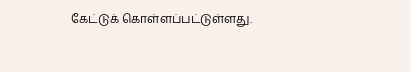கேட்டுக் கொள்ளப்பட்டுள்ளது.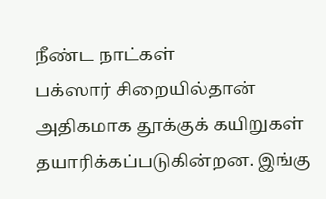நீண்ட நாட்கள்
பக்ஸார் சிறையில்தான் அதிகமாக தூக்குக் கயிறுகள் தயாரிக்கப்படுகின்றன. இங்கு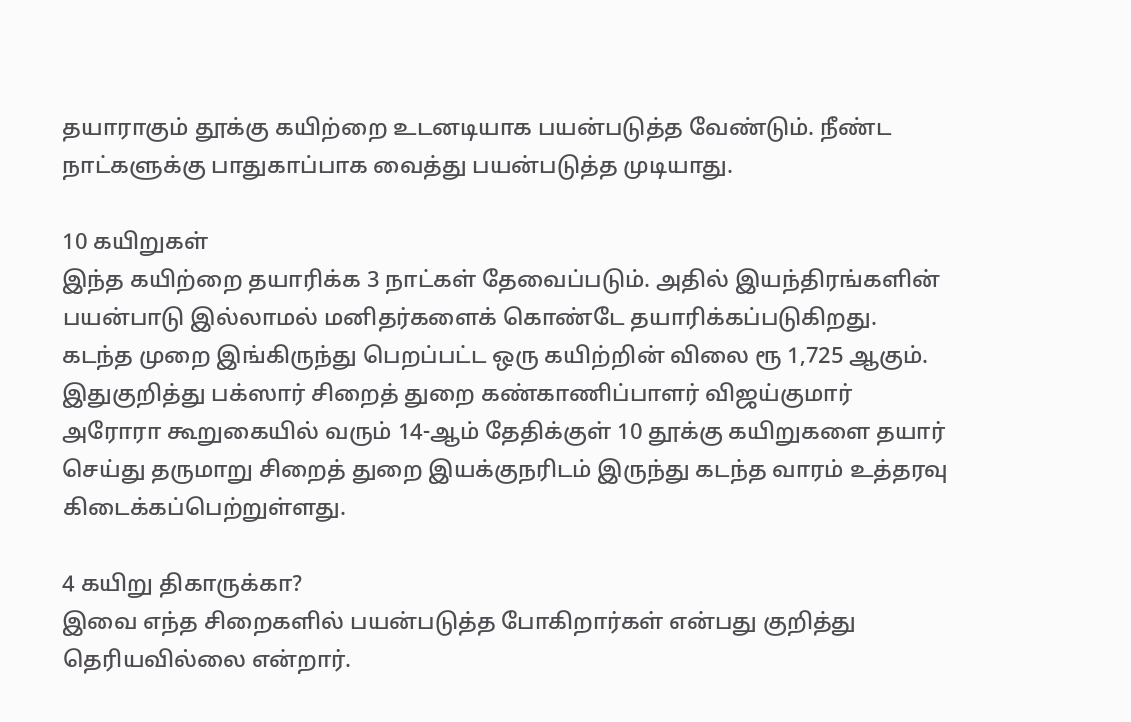தயாராகும் தூக்கு கயிற்றை உடனடியாக பயன்படுத்த வேண்டும். நீண்ட நாட்களுக்கு பாதுகாப்பாக வைத்து பயன்படுத்த முடியாது.

10 கயிறுகள்
இந்த கயிற்றை தயாரிக்க 3 நாட்கள் தேவைப்படும். அதில் இயந்திரங்களின் பயன்பாடு இல்லாமல் மனிதர்களைக் கொண்டே தயாரிக்கப்படுகிறது. கடந்த முறை இங்கிருந்து பெறப்பட்ட ஒரு கயிற்றின் விலை ரூ 1,725 ஆகும். இதுகுறித்து பக்ஸார் சிறைத் துறை கண்காணிப்பாளர் விஜய்குமார் அரோரா கூறுகையில் வரும் 14-ஆம் தேதிக்குள் 10 தூக்கு கயிறுகளை தயார் செய்து தருமாறு சிறைத் துறை இயக்குநரிடம் இருந்து கடந்த வாரம் உத்தரவு கிடைக்கப்பெற்றுள்ளது.

4 கயிறு திகாருக்கா?
இவை எந்த சிறைகளில் பயன்படுத்த போகிறார்கள் என்பது குறித்து தெரியவில்லை என்றார்.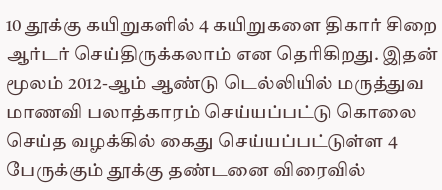10 தூக்கு கயிறுகளில் 4 கயிறுகளை திகார் சிறை ஆர்டர் செய்திருக்கலாம் என தெரிகிறது. இதன் மூலம் 2012-ஆம் ஆண்டு டெல்லியில் மருத்துவ மாணவி பலாத்காரம் செய்யப்பட்டு கொலை செய்த வழக்கில் கைது செய்யப்பட்டுள்ள 4 பேருக்கும் தூக்கு தண்டனை விரைவில்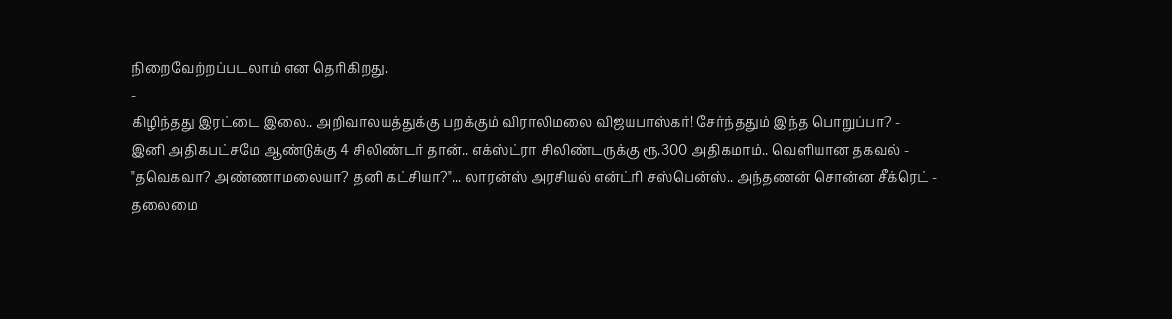நிறைவேற்றப்படலாம் என தெரிகிறது.
-
கிழிந்தது இரட்டை இலை.. அறிவாலயத்துக்கு பறக்கும் விராலிமலை விஜயபாஸ்கர்! சேர்ந்ததும் இந்த பொறுப்பா? -
இனி அதிகபட்சமே ஆண்டுக்கு 4 சிலிண்டர் தான்.. எக்ஸ்ட்ரா சிலிண்டருக்கு ரூ.300 அதிகமாம்.. வெளியான தகவல் -
"தவெகவா? அண்ணாமலையா? தனி கட்சியா?"... லாரன்ஸ் அரசியல் என்ட்ரி சஸ்பென்ஸ்.. அந்தணன் சொன்ன சீக்ரெட் -
தலைமை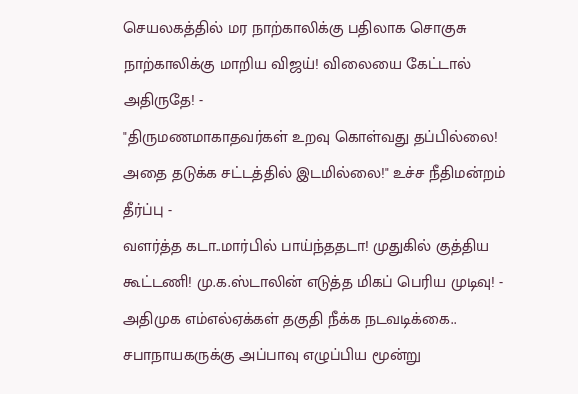செயலகத்தில் மர நாற்காலிக்கு பதிலாக சொகுசு நாற்காலிக்கு மாறிய விஜய்! விலையை கேட்டால் அதிருதே! -
"திருமணமாகாதவர்கள் உறவு கொள்வது தப்பில்லை! அதை தடுக்க சட்டத்தில் இடமில்லை!" உச்ச நீதிமன்றம் தீர்ப்பு -
வளர்த்த கடா..மார்பில் பாய்ந்ததடா! முதுகில் குத்திய கூட்டணி! மு.க.ஸ்டாலின் எடுத்த மிகப் பெரிய முடிவு! -
அதிமுக எம்எல்ஏக்கள் தகுதி நீக்க நடவடிக்கை.. சபாநாயகருக்கு அப்பாவு எழுப்பிய மூன்று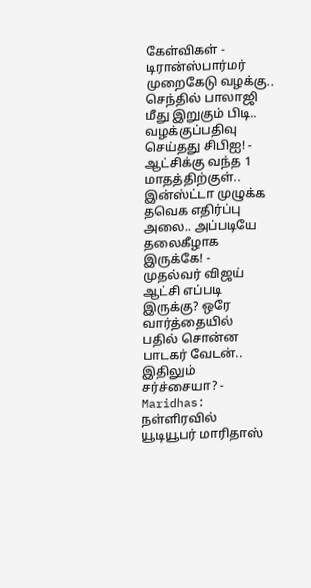கேள்விகள் -
டிரான்ஸ்பார்மர் முறைகேடு வழக்கு.. செந்தில் பாலாஜி மீது இறுகும் பிடி.. வழக்குப்பதிவு செய்தது சிபிஐ! -
ஆட்சிக்கு வந்த 1 மாதத்திற்குள்.. இன்ஸ்ட்டா முழுக்க தவெக எதிர்ப்பு அலை.. அப்படியே தலைகீழாக இருக்கே! -
முதல்வர் விஜய் ஆட்சி எப்படி இருக்கு? ஒரே வார்த்தையில் பதில் சொன்ன பாடகர் வேடன்.. இதிலும் சர்ச்சையா? -
Maridhas: நள்ளிரவில் யூடியூபர் மாரிதாஸ்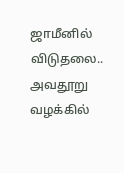ஜாமீனில் விடுதலை.. அவதூறு வழக்கில்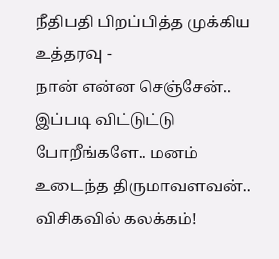நீதிபதி பிறப்பித்த முக்கிய உத்தரவு -
நான் என்ன செஞ்சேன்.. இப்படி விட்டுட்டு போறீங்களே.. மனம் உடைந்த திருமாவளவன்.. விசிகவில் கலக்கம்!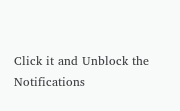Click it and Unblock the Notifications